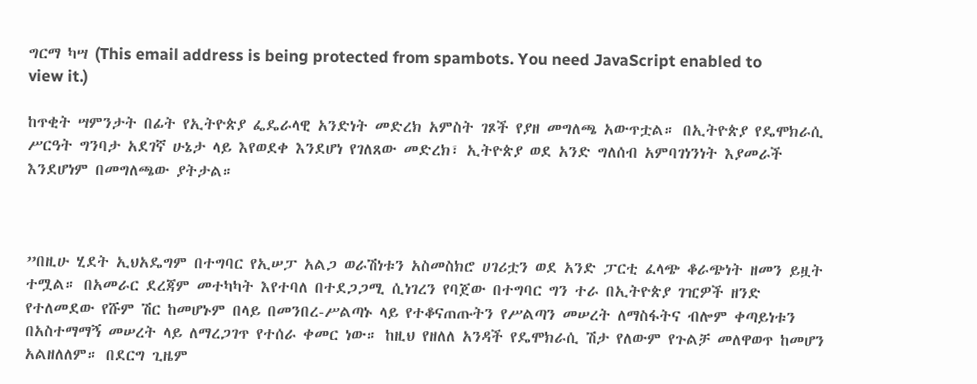ግርማ ካሣ (This email address is being protected from spambots. You need JavaScript enabled to view it.)

ከጥቂት ሣምንታት በፊት የኢትዮጵያ ፌዴራላዊ አንድነት መድረክ አምስት ገጾች የያዘ መግለጫ አውጥቷል። በኢትዮጵያ የዴሞክራሲ ሥርዓት ግንባታ አደገኛ ሁኔታ ላይ እየወደቀ እንደሆነ የገለጸው መድረክ፣ ኢትዮጵያ ወደ አንድ ግለሰብ አምባገነንነት እያመራች እንደሆነም በመግለጫው ያትታል።



”በዚሁ ሂደት ኢህአዴግም በተግባር የኢሠፓ አልጋ ወራሽነቱን አስመስክሮ ሀገሪቷን ወደ አንድ ፓርቲ ፈላጭ ቆራጭነት ዘመን ይዟት ተሟል። በአመራር ደረጃም መተካካት እየተባለ በተደጋጋሚ ሲነገረን የባጀው በተግባር ግን ተራ በኢትዮጵያ ገዢዎች ዘንድ የተለመደው የሹም ሽር ከመሆኑም በላይ በመንበረ-ሥልጣኑ ላይ የተቆናጠጡትን የሥልጣን መሠረት ለማስፋትና ብሎም ቀጣይነቱን በአስተማማኝ መሠረት ላይ ለማረጋገጥ የተሰራ ቀመር ነው። ከዚህ የዘለለ አንዳች የዴሞክራሲ ሽታ የለውም የጉልቻ መለዋወጥ ከመሆን አልዘለለም። በደርግ ጊዜም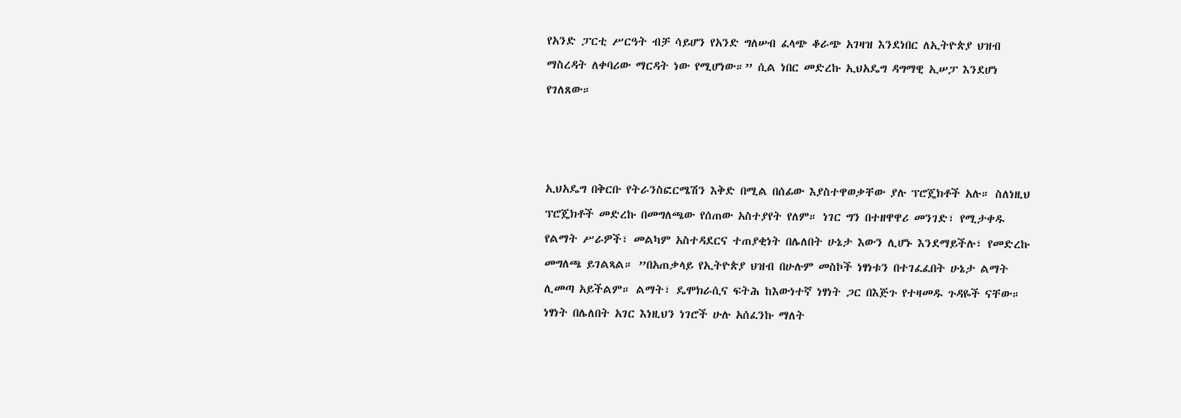የአንድ ፓርቲ ሥርዓት ብቻ ሳይሆን የአንድ ግለሠብ ፈላጭ ቆራጭ አገዛዝ እንደነበር ለኢትዮጵያ ህዝብ ማስረዳት ለቀባሪው ማርዳት ነው የሚሆነው።” ሲል ነበር መድረኩ ኢህአዴግ ዳግማዊ ኢሠፓ እንደሆነ የገለጸው።



ኢህአዴግ በቅርቡ የትራንስፎርሜሽን እቅድ በሚል በሰፊው እያስተዋወቃቸው ያሉ ፕሮጄክቶች አሉ። ስለነዚህ ፕሮጄክቶች መድረኩ በመግለጫው የሰጠው አስተያየት የለም። ነገር ግን በተዘዋዋሪ መንገድ፣ የሚታቀዱ የልማት ሥራዎች፣ መልካም አስተዳደርና ተጠያቂነት በሌለበት ሁኔታ እውን ሊሆኑ እንደማይችሉ፣ የመድረኩ መግለጫ ይገልጻል። ”በአጠቃላይ የኢትዮጵያ ህዝብ በሁሉም መስኮች ነፃነቱን በተገፈፈበት ሁኔታ ልማት ሊመጣ አይችልም። ልማት፣ ዴሞክራሲና ፍትሕ ከእውነተኛ ነፃነት ጋር በእጅጉ የተዛመዱ ጉዳዬች ናቸው። ነፃነት በሌለበት አገር እነዚህን ነገሮች ሁሉ አሰፈንኩ ማለት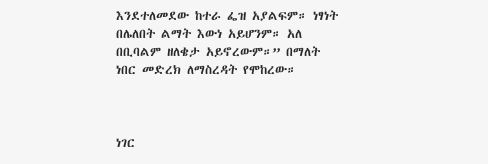እንደተለመደው ከተራ ፌዝ አያልፍም። ነፃነት በሌለበት ልማት እውነ አይሆንም። አለ በቢባልም ዘለቄታ አይኖረውም።” በማለት ነበር መድረክ ለማስረዳት የሞከረው።



ነገር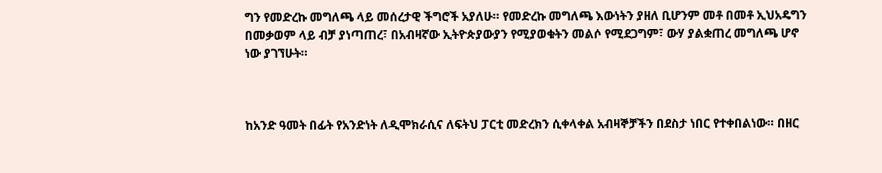ግን የመድረኩ መግለጫ ላይ መሰረታዊ ችግሮች አያለሁ። የመድረኩ መግለጫ እውነትን ያዘለ ቢሆንም መቶ በመቶ ኢህአዴግን በመቃወም ላይ ብቻ ያነጣጠረ፣ በአብዛኛው ኢትዮጵያውያን የሚያወቁትን መልሶ የሚደጋግም፣ ውሃ ያልቋጠረ መግለጫ ሆኖ ነው ያገኘሁት።



ከአንድ ዓመት በፊት የአንድነት ለዲሞክራሲና ለፍትህ ፓርቲ መድረክን ሲቀላቀል አብዛኞቻችን በደስታ ነበር የተቀበልነው። በዘር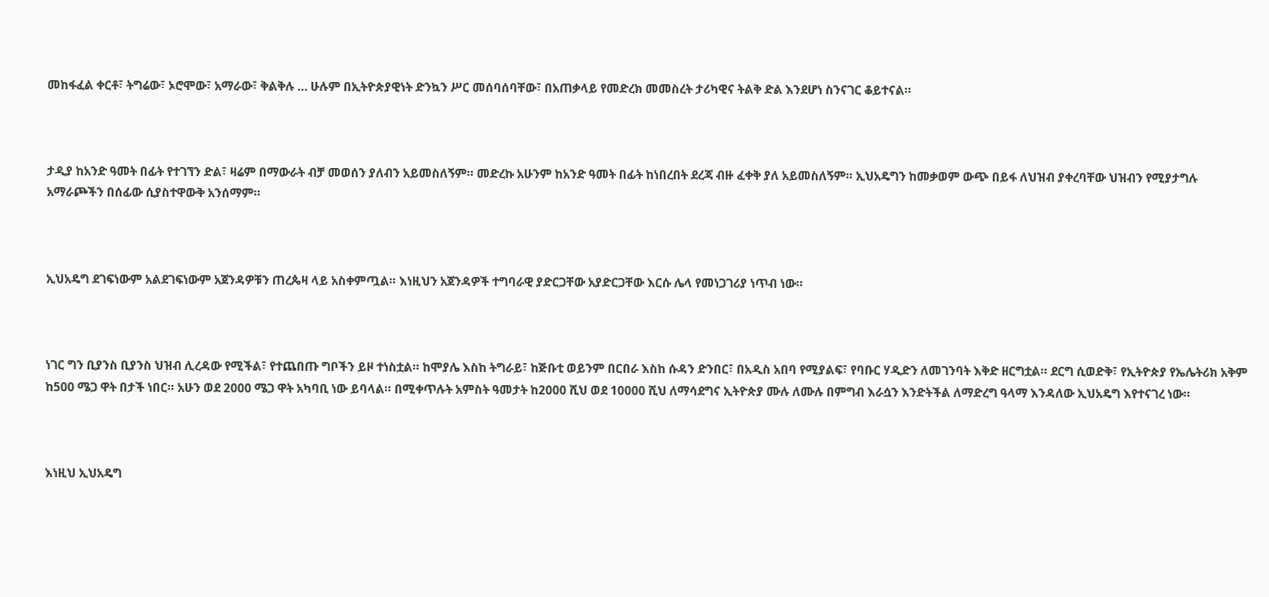መከፋፈል ቀርቶ፣ ትግሬው፣ ኦሮሞው፣ አማራው፣ ቅልቅሉ … ሁሉም በኢትዮጵያዊነት ድንኳን ሥር መሰባሰባቸው፣ በአጠቃላይ የመድረክ መመስረት ታሪካዊና ትልቅ ድል እንደሆነ ስንናገር ቆይተናል።



ታዲያ ከአንድ ዓመት በፊት የተገኘን ድል፣ ዛሬም በማውራት ብቻ መወሰን ያለብን አይመስለኝም። መድረኩ አሁንም ከአንድ ዓመት በፊት ከነበረበት ደረጃ ብዙ ፈቀቅ ያለ አይመስለኝም። ኢህአዴግን ከመቃወም ውጭ በይፋ ለህዝብ ያቀረባቸው ህዝብን የሚያታግሉ አማራጮችን በሰፊው ሲያስተዋውቅ አንሰማም።



ኢህአዴግ ደገፍነውም አልደገፍነውም አጀንዳዎቹን ጠረጴዛ ላይ አስቀምጧል። እነዚህን አጀንዳዎች ተግባራዊ ያድርጋቸው አያድርጋቸው እርሱ ሌላ የመነጋገሪያ ነጥብ ነው።



ነገር ግን ቢያንስ ቢያንስ ህዝብ ሊረዳው የሚችል፣ የተጨበጡ ግቦችን ይዞ ተነስቷል። ከሞያሌ እስከ ትግራይ፣ ከጅቡቲ ወይንም በርበራ እስከ ሱዳን ድንበር፣ በአዲስ አበባ የሚያልፍ፣ የባቡር ሃዲድን ለመገንባት እቅድ ዘርግቷል። ደርግ ሲወድቅ፣ የኢትዮጵያ የኤሌትሪክ አቅም ከ500 ሜጋ ዋት በታች ነበር። አሁን ወደ 2000 ሜጋ ዋት አካባቢ ነው ይባላል። በሚቀጥሉት አምስት ዓመታት ከ2000 ሺህ ወደ 10000 ሺህ ለማሳደግና ኢትዮጵያ ሙሉ ለሙሉ በምግብ እራሷን እንድትችል ለማድረግ ዓላማ እንዳለው ኢህአዴግ እየተናገረ ነው።



እነዚህ ኢህአዴግ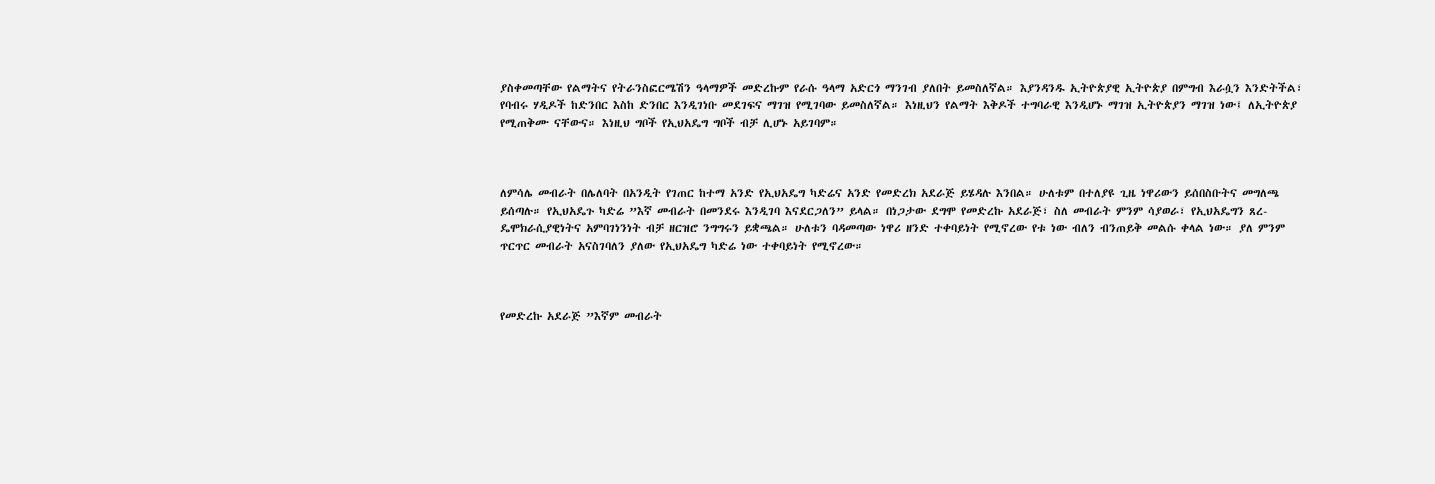ያስቀመጣቸው የልማትና የትራንስፎርሜሽን ዓላማዎች መድረኩም የራሱ ዓላማ አድርጎ ማንገብ ያለበት ይመስለኛል። እያንዳንዱ ኢትዮጵያዊ ኢትዮጵያ በምግብ እራሷን እንድትችል፣ የባብሩ ሃዲዶች ከድንበር እስከ ድንበር እንዲገነቡ መደገፍና ማገዝ የሚገባው ይመስለኛል። እነዚህን የልማት እቅዶች ተግባራዊ እንዲሆኑ ማገዝ ኢትዮጵያን ማገዝ ነው፤ ለኢትዮጵያ የሚጠቅሙ ናቸውና። እነዚህ ግቦች የኢህአዴግ ግቦች ብቻ ሊሆኑ አይገባም።



ለምሳሌ መብራት በሌለባት በአንዲት የገጠር ከተማ አንድ የኢህአዴግ ካድሬና አንድ የመድረክ አደራጅ ይሄዳሉ እንበል። ሁለቱም በተለያዩ ጊዜ ነዋሪውን ይሰበስቡትና መግለጫ ይሰጣሉ። የኢህአዴጉ ካድሬ ”እኛ መብራት በመንደሩ እንዲገባ እናደርጋለን” ይላል። በነጋታው ደግሞ የመድረኩ አደራጅ፣ ስለ መብራት ምንም ሳያወራ፣ የኢህአዴግን ጸረ-ዴሞክራሲያዊነትና አምባገነንነት ብቻ ዘርዝሮ ንግግሩን ይቋጫል። ሁለቱን ባዳመጣው ነዋሪ ዘንድ ተቀባይነት የሚኖረው የቱ ነው ብለን ብንጠይቅ መልሱ ቀላል ነው። ያለ ምንም ጥርጥር መብራት አናስገባለን ያለው የኢህአዴግ ካድሬ ነው ተቀባይነት የሚኖረው።



የመድረኩ አደራጅ ”እኛም መብራት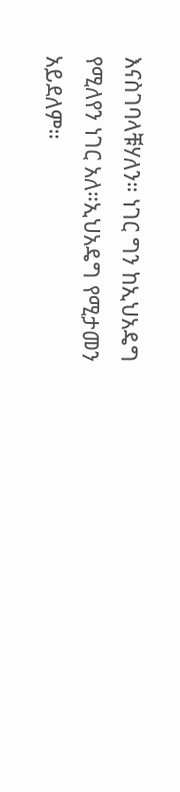እናስገባላቹሃለን። ነገር ግን ከኢህአዴግ የሚለየን ነገር አለ።ኢህአዴግ የሚታመን አይደለም።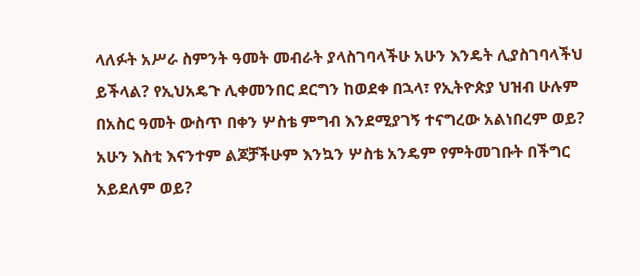ላለፉት አሥራ ስምንት ዓመት መብራት ያላስገባላችሁ አሁን እንዴት ሊያስገባላችህ ይችላል? የኢህአዴጉ ሊቀመንበር ደርግን ከወደቀ በኋላ፣ የኢትዮጵያ ህዝብ ሁሉም በአስር ዓመት ውስጥ በቀን ሦስቴ ምግብ እንደሚያገኝ ተናግረው አልነበረም ወይ? አሁን እስቲ እናንተም ልጆቻችሁም እንኳን ሦስቴ አንዴም የምትመገቡት በችግር አይደለም ወይ?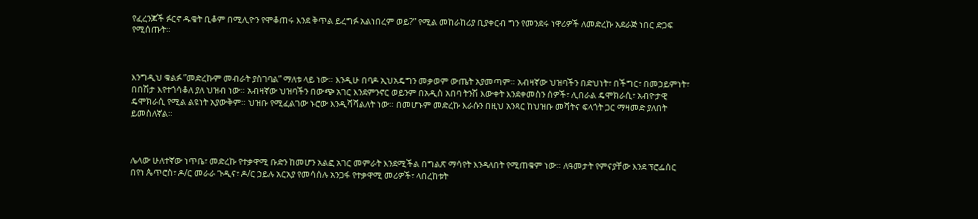የፈረንጆች ፉርኖ ዱቄት ቢቆም በሚሊዮን የሞቆጠሩ እንደ ቅጥል ይረግፉ አልነበረም ወይ?” የሚል መከራከሪያ ቢያቀርብ ግን የመንደሩ ነዋሪዎች ለመድረኩ አደራጅ ነበር ድጋፍ የሚሰጡት።



እንግዲህ ቁልፉ ”መድረኩም መብራት ያስገባል” ማለቱ ላይ ነው። እንዲሁ በባዶ ኢህአዴግን መቃወም ውጤት አያመጣም። አብዛኛው ህዝባችን በድህነት፣ በችግር፣ በመኃይምነት፣ በበሽታ እየተጎሳቆለ ያለ ህዝብ ነው። አብዛኛው ህዝባችን በውጭ አገር እንደምንኖር ወይንም በአዲስ አበባ ትንሽ እውቀት እንደቀመስን ሰዎች፣ ሊበራል ዴሞክራሲ፣ አብዮታዊ ዴሞክራሲ የሚል ልዩነት አያውቅም። ህዝቡ የሚፈልገው ኑሮው እንዲሻሻልለት ነው። በመሆኑም መድረኩ እራሱን በዚህ አንጻር ከህዝቡ መሻትና ፍላጎት ጋር ማዛመድ ያለበት ይመስለኛል።



ሌላው ሁለተኛው ነጥቤ፣ መድረኩ የተቃዋሚ ቡድን ከመሆን አልፎ አገር መምራት እንደሚችል በግልጽ ማሳየት እንዳለበት የሚጠቁም ነው። ለዓመታት የምናያቸው እንደ ፕሮፌሰር በየነ ጴጥሮስ፣ ዶ/ር መራራ ጉዲና፣ ዶ/ር ኃይሉ አርአያ የመሳሰሉ አንጋፋ የተቃዋሚ መሪዎች፣ ላበረከቱት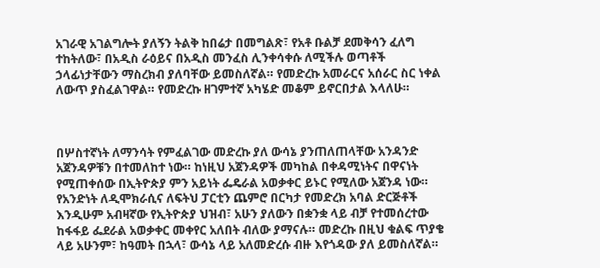አገራዊ አገልግሎት ያለኝን ትልቅ ከበሬታ በመግልጽ፣ የአቶ ቡልቻ ደመቅሳን ፈለግ ተከትለው፣ በአዲስ ራዕይና በአዲስ መንፈስ ሊንቀሳቀሱ ለሚችሉ ወጣቶች ኃላፊነታቸውን ማስረክብ ያለባቸው ይመስለኛል። የመድረኩ አመራርና አሰራር ስር ነቀል ለውጥ ያስፈልገዋል። የመድረኩ ዘገምተኛ አካሄድ መቆም ይኖርበታል እላለሁ።



በሦስተኛነት ለማንሳት የምፈልገው መድረኩ ያለ ውሳኔ ያንጠለጠላቸው አንዳንድ አጀንዳዎቹን በተመለከተ ነው። ከነዚህ አጀንዳዎች መካከል በቀዳሚነትና በዋናነት የሚጠቀሰው በኢትዮጵያ ምን አይነት ፌዴራል አወቃቀር ይኑር የሚለው አጀንዳ ነው። የአንድነት ለዲሞክራሲና ለፍትህ ፓርቲን ጨምሮ በርካታ የመድረክ አባል ድርጅቶች እንዲሁም አብዛኛው የኢትዮጵያ ህዝብ፣ አሁን ያለውን በቋንቋ ላይ ብቻ የተመሰረተው ከፋፋይ ፌደራል አወቃቀር መቀየር አለበት ብለው ያማናሉ። መድረኩ በዚህ ቁልፍ ጥያቄ ላይ አሁንም፣ ከዓመት በኋላ፣ ውሳኔ ላይ አለመድረሱ ብዙ እየጎዳው ያለ ይመስለኛል።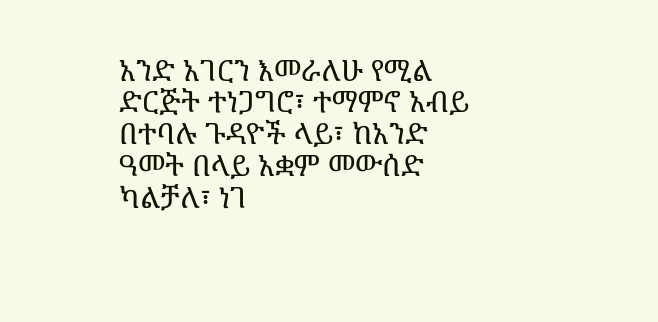አንድ አገርን እመራለሁ የሚል ድርጅት ተነጋግሮ፣ ተማምኖ አብይ በተባሉ ጉዳዮች ላይ፣ ከአንድ ዓመት በላይ አቋም መውሰድ ካልቻለ፣ ነገ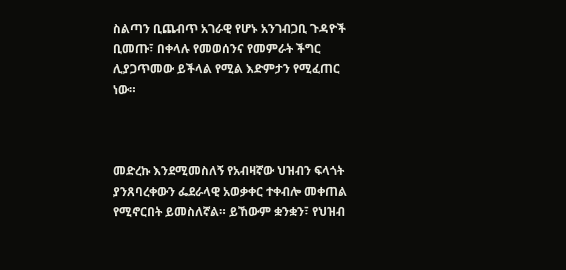ስልጣን ቢጨብጥ አገራዊ የሆኑ አንገብጋቢ ጉዳዮች ቢመጡ፣ በቀላሉ የመወሰንና የመምራት ችግር ሊያጋጥመው ይችላል የሚል እድምታን የሚፈጠር ነው።



መድረኩ እንደሚመስለኝ የአብዛኛው ህዝብን ፍላጎት ያንጸባረቀውን ፌደራላዊ አወቃቀር ተቀብሎ መቀጠል የሚኖርበት ይመስለኛል። ይኸውም ቋንቋን፣ የህዝብ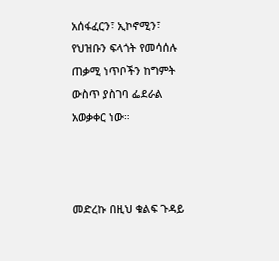አሰፋፈርን፣ ኢኮኖሚን፣ የህዝቡን ፍላጎት የመሳሰሉ ጠቃሚ ነጥቦችን ከግምት ውስጥ ያስገባ ፌደራል አወቃቀር ነው።



መድረኩ በዚህ ቁልፍ ጉዳይ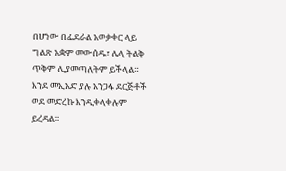በሆነው በፌደራል አወቃቀር ላይ ግልጽ አቋም መውሰዱ፣ ሌላ ትልቅ ጥቅም ሊያመጣለትም ይችላል። እንደ መኢአድ ያሉ አንጋፋ ደርጅቶች ወደ መድረኩ እንዲቀላቀሉም ይረዳል።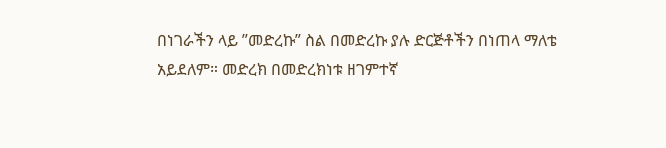በነገራችን ላይ ”መድረኩ” ስል በመድረኩ ያሉ ድርጅቶችን በነጠላ ማለቴ አይደለም። መድረክ በመድረክነቱ ዘገምተኛ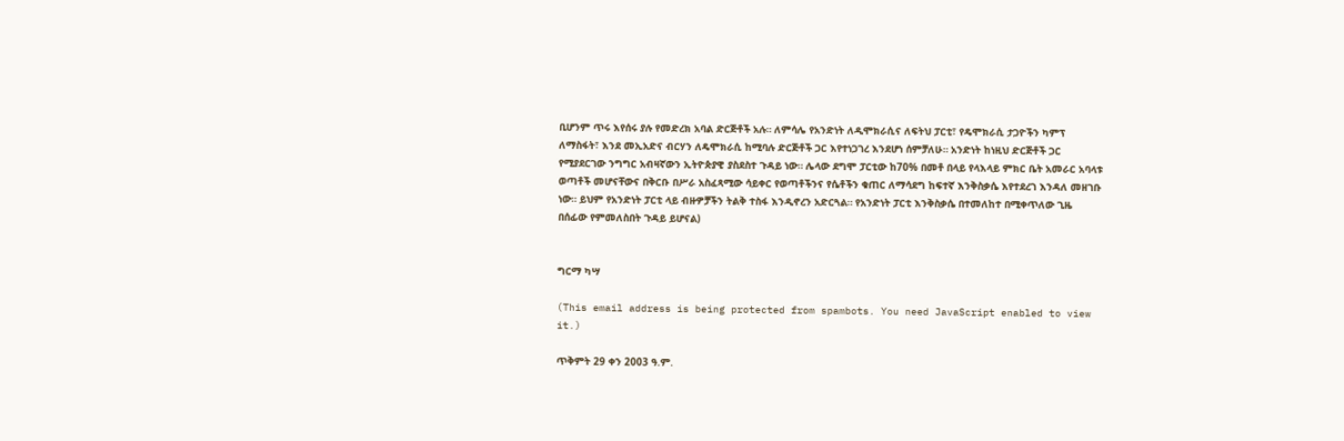ቢሆንም ጥሩ እየሰሩ ያሉ የመድረክ አባል ድርጅቶች አሉ። ለምሳሌ የአንድነት ለዲሞክራሲና ለፍትህ ፓርቲ፣ የዴሞክራሲ ታጋዮችን ካምፕ ለማስፋት፣ እንደ መኢአድና ብርሃን ለዴሞክራሲ ከሚባሉ ድርጅቶች ጋር እየተነጋገረ እንደሆነ ሰምቻለሁ። አንድነት ከነዚህ ድርጅቶች ጋር የሚያደርገው ንግግር አብዛኛውን ኢትዮጵያዊ ያስደስተ ጉዳይ ነው። ሌላው ደግሞ ፓርቲው ከ70% በመቶ በላይ የላእላይ ምክር ቤት አመራር አባላቱ ወጣቶች መሆናቸውና በቅርቡ በሥራ አስፈጻሚው ሳይቀር የወጣቶችንና የሴቶችን ቁጠር ለማሳደግ ከፍተኛ እንቅስቃሴ እየተደረገ እንዳለ መዘገቡ ነው። ይህም የአንድነት ፓርቲ ላይ ብዙዎቻችን ትልቅ ተስፋ እንዲኖረን አድርጓል። የአንድነት ፓርቲ እንቅስቃሴ በተመለከተ በሚቀጥለው ጊዜ በሰፊው የምመለስበት ጉዳይ ይሆናል)


ግርማ ካሣ

(This email address is being protected from spambots. You need JavaScript enabled to view it.)

ጥቅምት 29 ቀን 2003 ዓ.ም.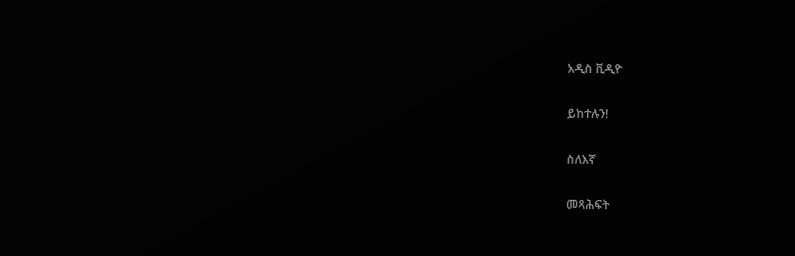አዲስ ቪዲዮ

ይከተሉን!

ስለእኛ

መጻሕፍት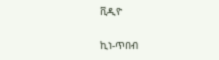ቪዲዮ

ኪነ-ጥበብ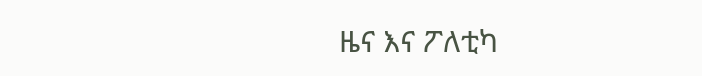ዜና እና ፖለቲካ